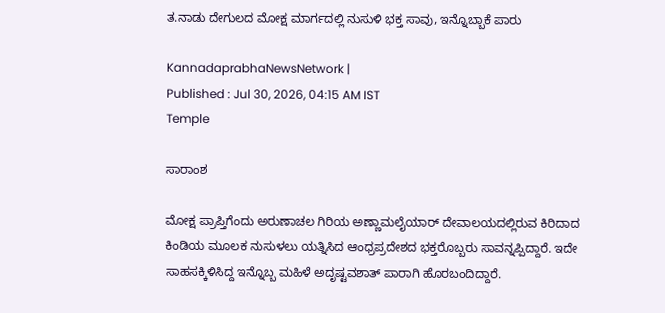ತ.ನಾಡು ದೇಗುಲದ ಮೋಕ್ಷ ಮಾರ್ಗದಲ್ಲಿ ನುಸುಳಿ ಭಕ್ತ ಸಾವು, ಇನ್ನೊಬ್ಬಾಕೆ ಪಾರು

KannadaprabhaNewsNetwork |
Published : Jul 30, 2026, 04:15 AM IST
Temple

ಸಾರಾಂಶ

ಮೋಕ್ಷ ಪ್ರಾಪ್ತಿಗೆಂದು ಅರುಣಾಚಲ ಗಿರಿಯ ಅಣ್ಣಾಮಲೈಯಾರ್ ದೇವಾಲಯದಲ್ಲಿರುವ ಕಿರಿದಾದ ಕಿಂಡಿಯ ಮೂಲಕ ನುಸುಳಲು ಯತ್ನಿಸಿದ ಆಂಧ್ರಪ್ರದೇಶದ ಭಕ್ತರೊಬ್ಬರು ಸಾವನ್ನಪ್ಪಿದ್ದಾರೆ. ಇದೇ ಸಾಹಸಕ್ಕಿಳಿಸಿದ್ದ ಇನ್ನೊಬ್ಬ ಮಹಿಳೆ ಅದೃಷ್ಟವಶಾತ್‌ ಪಾರಾಗಿ ಹೊರಬಂದಿದ್ದಾರೆ.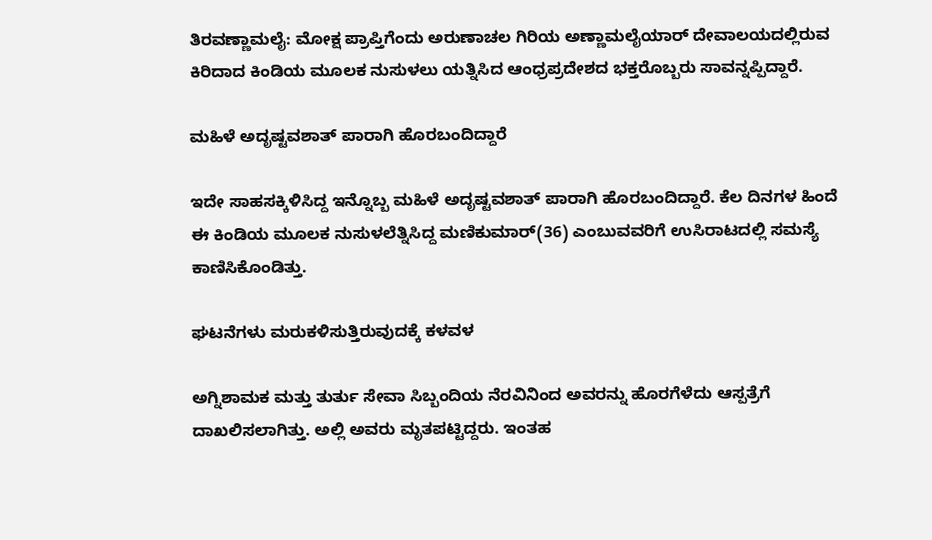ತಿರವಣ್ಣಾಮಲೈ: ಮೋಕ್ಷ ಪ್ರಾಪ್ತಿಗೆಂದು ಅರುಣಾಚಲ ಗಿರಿಯ ಅಣ್ಣಾಮಲೈಯಾರ್ ದೇವಾಲಯದಲ್ಲಿರುವ ಕಿರಿದಾದ ಕಿಂಡಿಯ ಮೂಲಕ ನುಸುಳಲು ಯತ್ನಿಸಿದ ಆಂಧ್ರಪ್ರದೇಶದ ಭಕ್ತರೊಬ್ಬರು ಸಾವನ್ನಪ್ಪಿದ್ದಾರೆ.

ಮಹಿಳೆ ಅದೃಷ್ಟವಶಾತ್‌ ಪಾರಾಗಿ ಹೊರಬಂದಿದ್ದಾರೆ

ಇದೇ ಸಾಹಸಕ್ಕಿಳಿಸಿದ್ದ ಇನ್ನೊಬ್ಬ ಮಹಿಳೆ ಅದೃಷ್ಟವಶಾತ್‌ ಪಾರಾಗಿ ಹೊರಬಂದಿದ್ದಾರೆ. ಕೆಲ ದಿನಗಳ ಹಿಂದೆ ಈ ಕಿಂಡಿಯ ಮೂಲಕ ನುಸುಳಲೆತ್ನಿಸಿದ್ದ ಮಣಿಕುಮಾರ್‌(36) ಎಂಬುವವರಿಗೆ ಉಸಿರಾಟದಲ್ಲಿ ಸಮಸ್ಯೆ ಕಾಣಿಸಿಕೊಂಡಿತ್ತು.

ಘಟನೆಗಳು ಮರುಕಳಿಸುತ್ತಿರುವುದಕ್ಕೆ ಕಳವಳ

ಅಗ್ನಿಶಾಮಕ ಮತ್ತು ತುರ್ತು ಸೇವಾ ಸಿಬ್ಬಂದಿಯ ನೆರವಿನಿಂದ ಅವರನ್ನು ಹೊರಗೆಳೆದು ಆಸ್ಪತ್ರೆಗೆ ದಾಖಲಿಸಲಾಗಿತ್ತು. ಅಲ್ಲಿ ಅವರು ಮೃತಪಟ್ಟಿದ್ದರು. ಇಂತಹ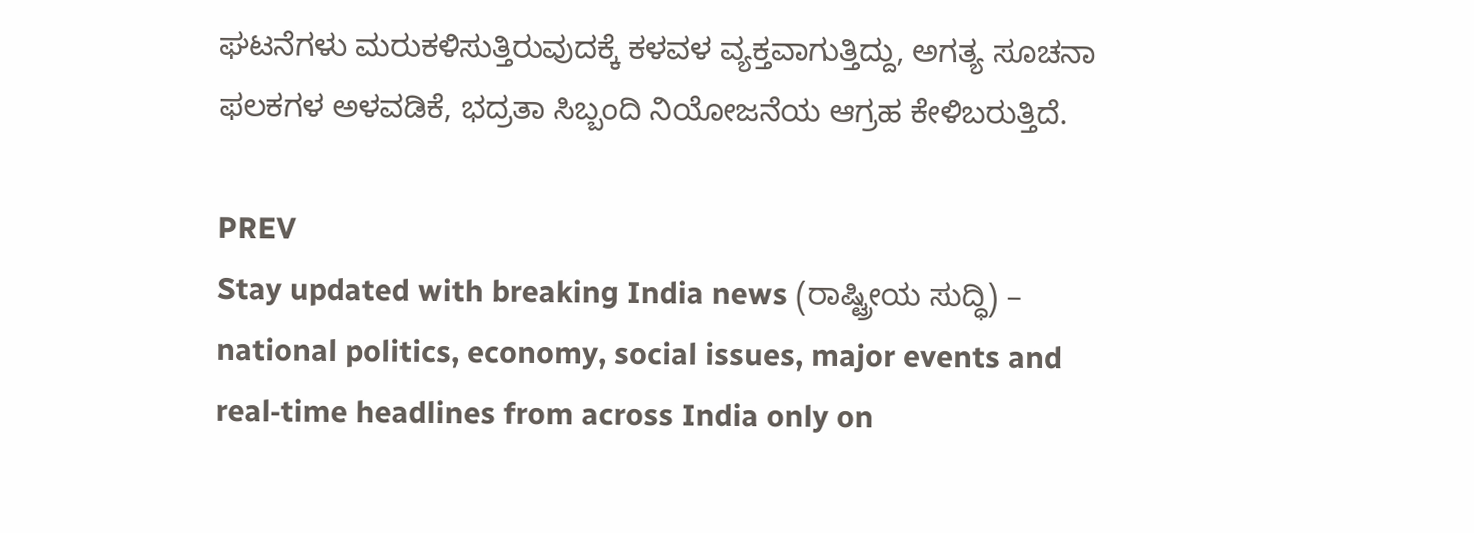ಘಟನೆಗಳು ಮರುಕಳಿಸುತ್ತಿರುವುದಕ್ಕೆ ಕಳವಳ ವ್ಯಕ್ತವಾಗುತ್ತಿದ್ದು, ಅಗತ್ಯ ಸೂಚನಾ ಫಲಕಗಳ ಅಳವಡಿಕೆ, ಭದ್ರತಾ ಸಿಬ್ಬಂದಿ ನಿಯೋಜನೆಯ ಆಗ್ರಹ ಕೇಳಿಬರುತ್ತಿದೆ.

PREV
Stay updated with breaking India news (ರಾಷ್ಟ್ರೀಯ ಸುದ್ಧಿ) – national politics, economy, social issues, major events and real‑time headlines from across India only on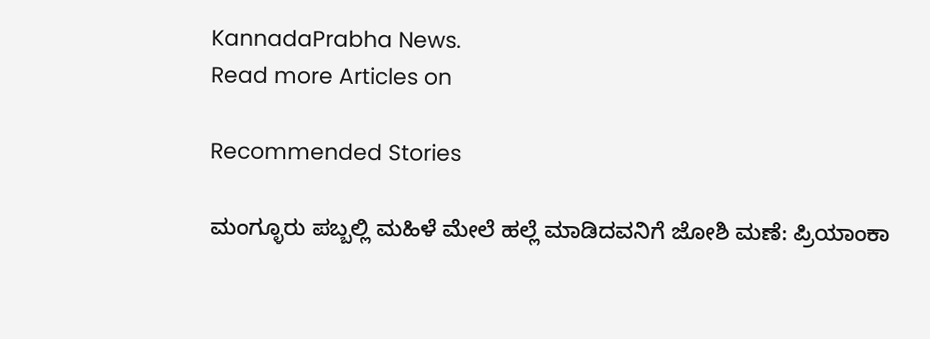KannadaPrabha News.
Read more Articles on

Recommended Stories

ಮಂಗ್ಳೂರು ಪಬ್ಬಲ್ಲಿ ಮಹಿಳೆ ಮೇಲೆ ಹಲ್ಲೆ ಮಾಡಿದವನಿಗೆ ಜೋಶಿ ಮಣೆ: ಪ್ರಿಯಾಂಕಾ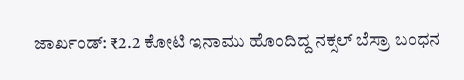ಜಾರ್ಖಂಡ್‌: ₹2.2 ಕೋಟಿ ಇನಾಮು ಹೊಂದಿದ್ದ ನಕ್ಸಲ್‌ ಬೆಸ್ರಾ ಬಂಧನ